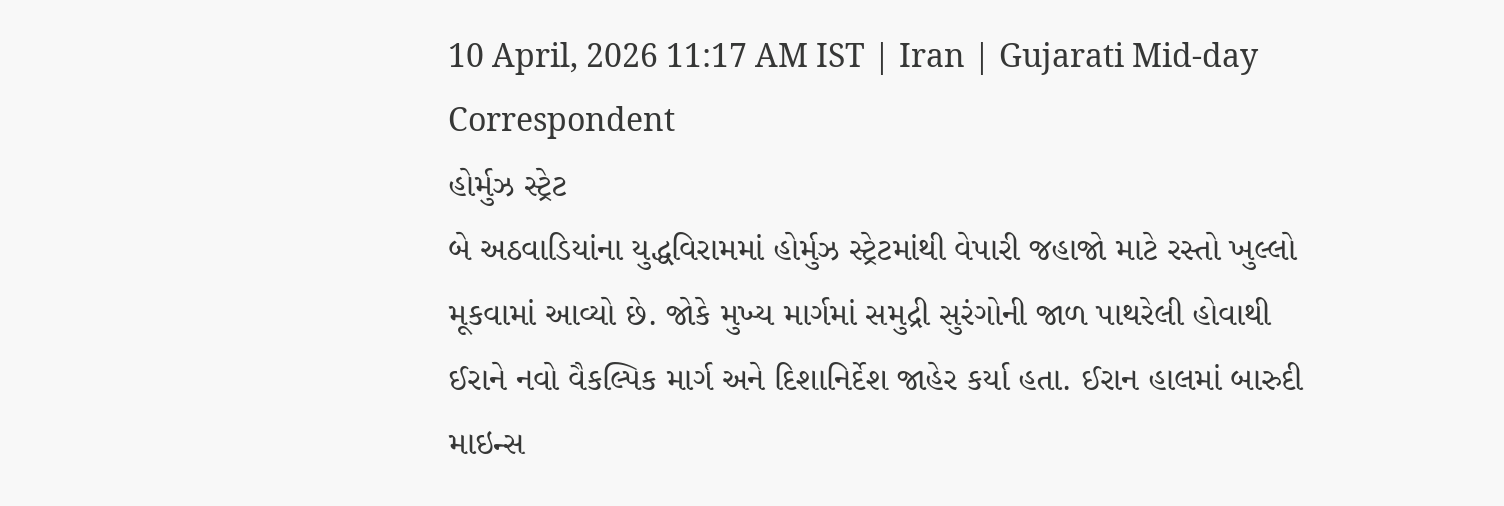10 April, 2026 11:17 AM IST | Iran | Gujarati Mid-day Correspondent
હોર્મુઝ સ્ટ્રેટ
બે અઠવાડિયાંના યુદ્ધવિરામમાં હોર્મુઝ સ્ટ્રેટમાંથી વેપારી જહાજો માટે રસ્તો ખુલ્લો મૂકવામાં આવ્યો છે. જોકે મુખ્ય માર્ગમાં સમુદ્રી સુરંગોની જાળ પાથરેલી હોવાથી ઈરાને નવો વૈકલ્પિક માર્ગ અને દિશાનિર્દેશ જાહેર કર્યા હતા. ઈરાન હાલમાં બારુદી માઇન્સ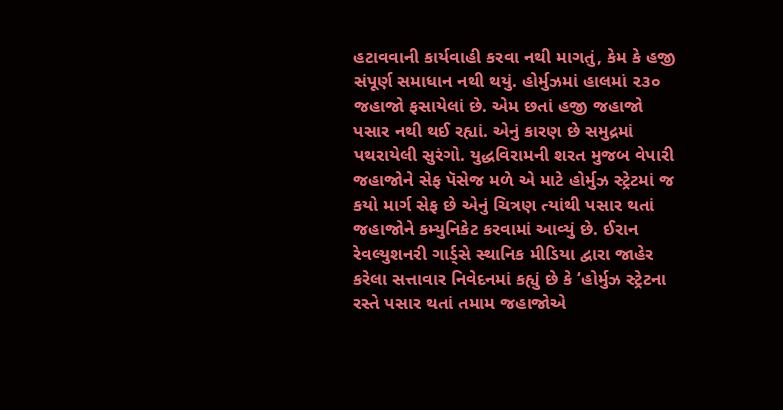હટાવવાની કાર્યવાહી કરવા નથી માગતું, કેમ કે હજી સંપૂર્ણ સમાધાન નથી થયું. હોર્મુઝમાં હાલમાં ૨૩૦ જહાજો ફસાયેલાં છે. એમ છતાં હજી જહાજો પસાર નથી થઈ રહ્યાં. એનું કારણ છે સમુદ્રમાં પથરાયેલી સુરંગો. યુદ્ધવિરામની શરત મુજબ વેપારી જહાજોને સેફ પૅસેજ મળે એ માટે હોર્મુઝ સ્ટ્રેટમાં જ કયો માર્ગ સેફ છે એનું ચિત્રણ ત્યાંથી પસાર થતાં જહાજોને કમ્યુનિકેટ કરવામાં આવ્યું છે. ઈરાન રેવલ્યુશનરી ગાર્ડ્સે સ્થાનિક મીડિયા દ્વારા જાહેર કરેલા સત્તાવાર નિવેદનમાં કહ્યું છે કે ‘હોર્મુઝ સ્ટ્રેટના રસ્તે પસાર થતાં તમામ જહાજોએ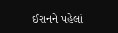ઈરાનને પહેલાં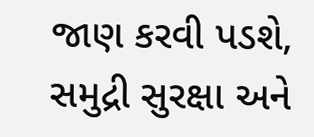જાણ કરવી પડશે, સમુદ્રી સુરક્ષા અને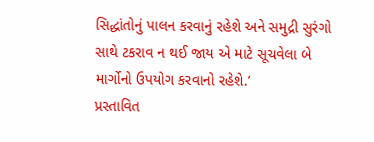સિદ્ધાંતોનું પાલન કરવાનું રહેશે અને સમુદ્રી સુરંગો સાથે ટકરાવ ન થઈ જાય એ માટે સૂચવેલા બે માર્ગોનો ઉપયોગ કરવાનો રહેશે.’
પ્રસ્તાવિત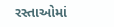રસ્તાઓમાં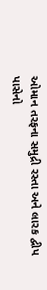ઓમાન તરફના સમુદ્રી રસ્તા અને લારક દ્વીપ પાસેનો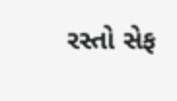રસ્તો સેફ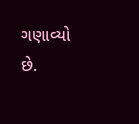ગણાવ્યો છે.